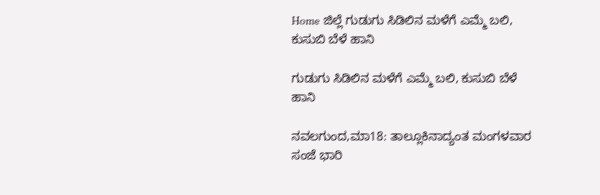Home ಜಿಲ್ಲೆ ಗುಡುಗು ಸಿಡಿಲಿನ ಮಳೆಗೆ ಎಮ್ಮೆ ಬಲಿ, ಕುಸುಬಿ ಬೆಳೆ ಹಾನಿ

ಗುಡುಗು ಸಿಡಿಲಿನ ಮಳೆಗೆ ಎಮ್ಮೆ ಬಲಿ, ಕುಸುಬಿ ಬೆಳೆ ಹಾನಿ

ನವಲಗುಂದ,ಮಾ18: ತಾಲ್ಲೂಕಿನಾದ್ಯಂತ ಮಂಗಳವಾರ ಸಂಜೆ ಭಾರಿ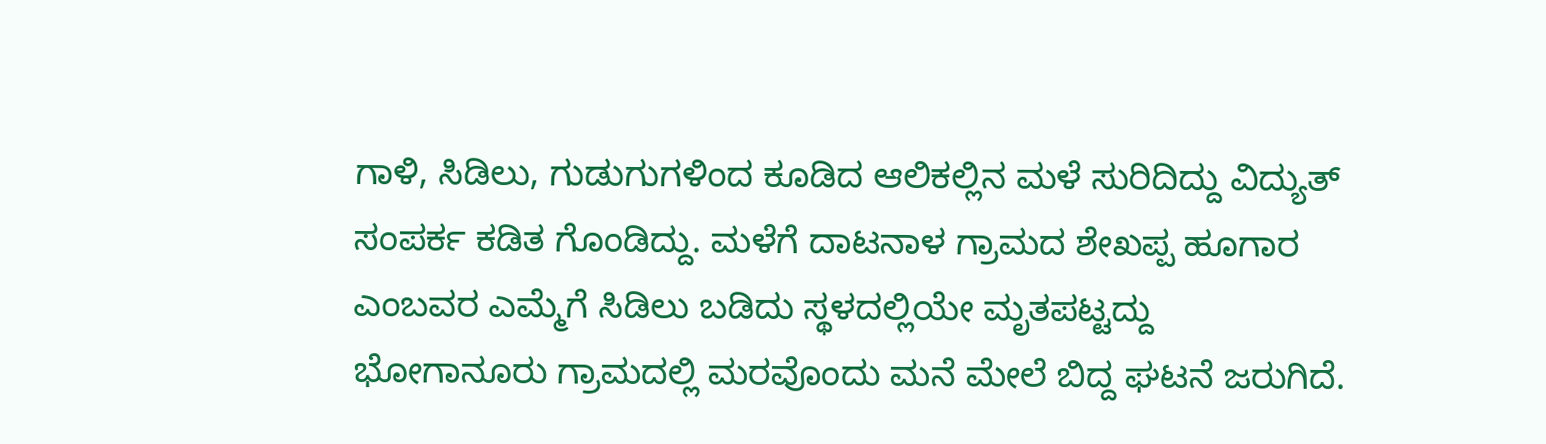ಗಾಳಿ, ಸಿಡಿಲು, ಗುಡುಗುಗಳಿಂದ ಕೂಡಿದ ಆಲಿಕಲ್ಲಿನ ಮಳೆ ಸುರಿದಿದ್ದು ವಿದ್ಯುತ್ ಸಂಪರ್ಕ ಕಡಿತ ಗೊಂಡಿದ್ದು. ಮಳೆಗೆ ದಾಟನಾಳ ಗ್ರಾಮದ ಶೇಖಪ್ಪ ಹೂಗಾರ ಎಂಬವರ ಎಮ್ಮೆಗೆ ಸಿಡಿಲು ಬಡಿದು ಸ್ಥಳದಲ್ಲಿಯೇ ಮೃತಪಟ್ಟದ್ದು ಭೋಗಾನೂರು ಗ್ರಾಮದಲ್ಲಿ ಮರವೊಂದು ಮನೆ ಮೇಲೆ ಬಿದ್ದ ಘಟನೆ ಜರುಗಿದೆ.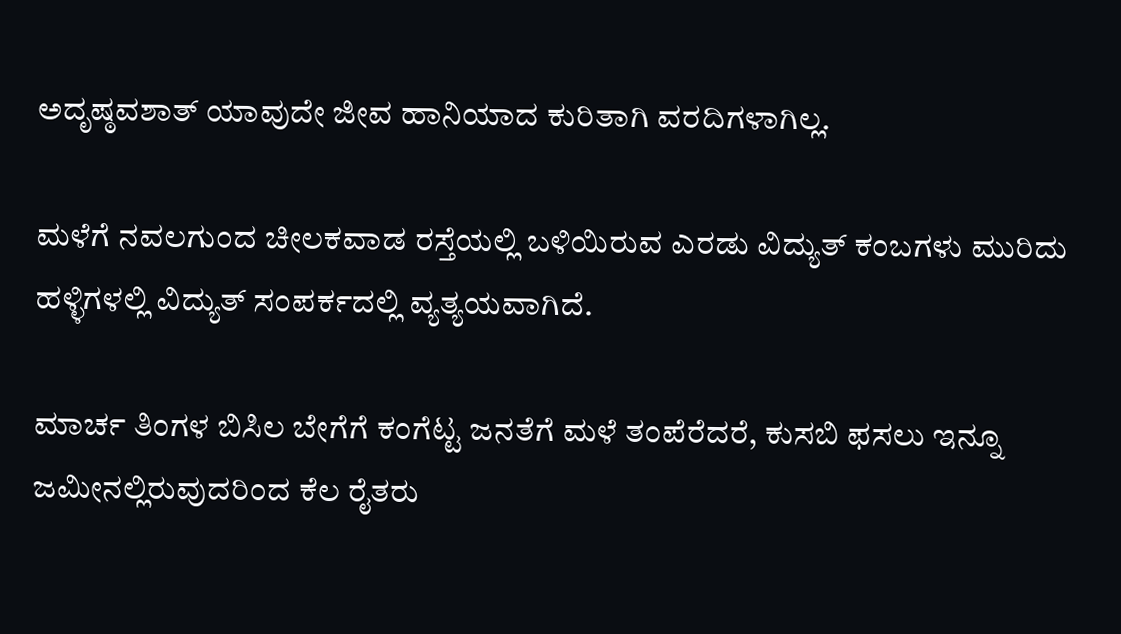ಅದೃಷ್ಠವಶಾತ್ ಯಾವುದೇ ಜೀವ ಹಾನಿಯಾದ ಕುರಿತಾಗಿ ವರದಿಗಳಾಗಿಲ್ಲ.

ಮಳೆಗೆ ನವಲಗುಂದ ಚೀಲಕವಾಡ ರಸ್ತೆಯಲ್ಲಿ ಬಳಿಯಿರುವ ಎರಡು ವಿದ್ಯುತ್ ಕಂಬಗಳು ಮುರಿದು ಹಳ್ಳಿಗಳಲ್ಲಿ ವಿದ್ಯುತ್ ಸಂಪರ್ಕದಲ್ಲಿ ವ್ಯತ್ಯಯವಾಗಿದೆ.

ಮಾರ್ಚ ತಿಂಗಳ ಬಿಸಿಲ ಬೇಗೆಗೆ ಕಂಗೆಟ್ಟ ಜನತೆಗೆ ಮಳೆ ತಂಪೆರೆದರೆ, ಕುಸಬಿ ಫಸಲು ಇನ್ನೂ ಜಮೀನಲ್ಲಿರುವುದರಿಂದ ಕೆಲ ರೈತರು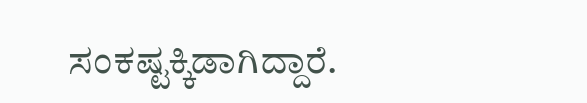ಸಂಕಷ್ಟಕ್ಕಿಡಾಗಿದ್ದಾರೆ.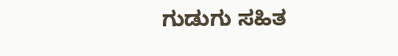ಗುಡುಗು ಸಹಿತ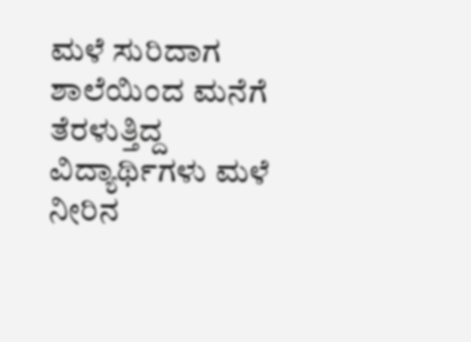ಮಳೆ ಸುರಿದಾಗ ಶಾಲೆಯಿಂದ ಮನೆಗೆ ತೆರಳುತ್ತಿದ್ದ ವಿದ್ಯಾರ್ಥಿಗಳು ಮಳೆ ನೀರಿನ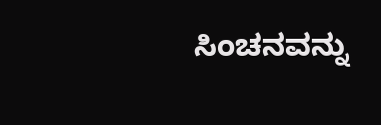ಸಿಂಚನವನ್ನು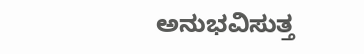ಅನುಭವಿಸುತ್ತ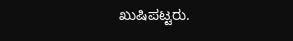ಖುಷಿಪಟ್ಟರು.